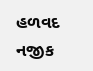હળવદ નજીક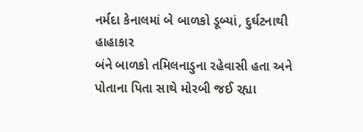નર્મદા કેનાલમાં બે બાળકો ડૂબ્યાં, દુર્ઘટનાથી હાહાકાર
બંને બાળકો તમિલનાડુના રહેવાસી હતા અને પોતાના પિતા સાથે મોરબી જઈ રહ્યા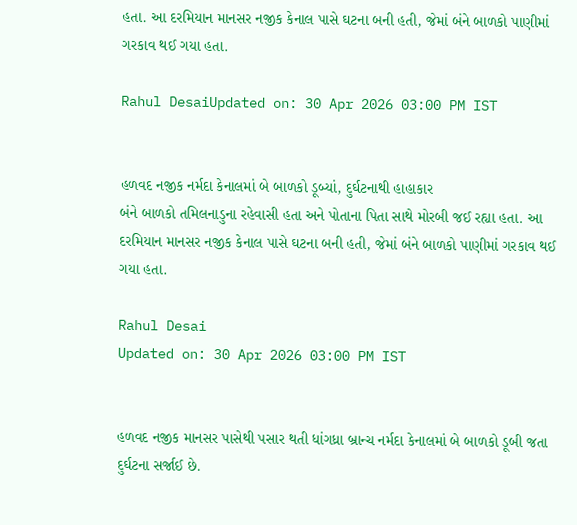હતા. આ દરમિયાન માનસર નજીક કેનાલ પાસે ઘટના બની હતી, જેમાં બંને બાળકો પાણીમાં ગરકાવ થઈ ગયા હતા.

Rahul DesaiUpdated on: 30 Apr 2026 03:00 PM IST


હળવદ નજીક નર્મદા કેનાલમાં બે બાળકો ડૂબ્યાં, દુર્ઘટનાથી હાહાકાર
બંને બાળકો તમિલનાડુના રહેવાસી હતા અને પોતાના પિતા સાથે મોરબી જઈ રહ્યા હતા. આ દરમિયાન માનસર નજીક કેનાલ પાસે ઘટના બની હતી, જેમાં બંને બાળકો પાણીમાં ગરકાવ થઈ ગયા હતા.

Rahul Desai
Updated on: 30 Apr 2026 03:00 PM IST


હળવદ નજીક માનસર પાસેથી પસાર થતી ધાંગધ્રા બ્રાન્ચ નર્મદા કેનાલમાં બે બાળકો ડૂબી જતા દુર્ઘટના સર્જાઈ છે.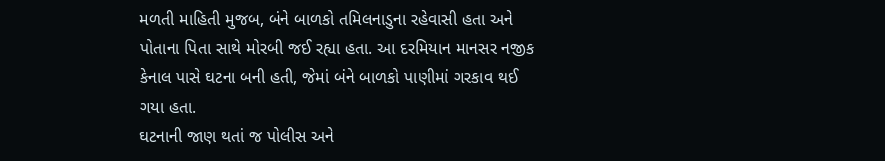મળતી માહિતી મુજબ, બંને બાળકો તમિલનાડુના રહેવાસી હતા અને પોતાના પિતા સાથે મોરબી જઈ રહ્યા હતા. આ દરમિયાન માનસર નજીક કેનાલ પાસે ઘટના બની હતી, જેમાં બંને બાળકો પાણીમાં ગરકાવ થઈ ગયા હતા.
ઘટનાની જાણ થતાં જ પોલીસ અને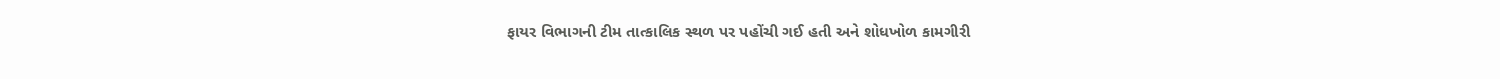ફાયર વિભાગની ટીમ તાત્કાલિક સ્થળ પર પહોંચી ગઈ હતી અને શોધખોળ કામગીરી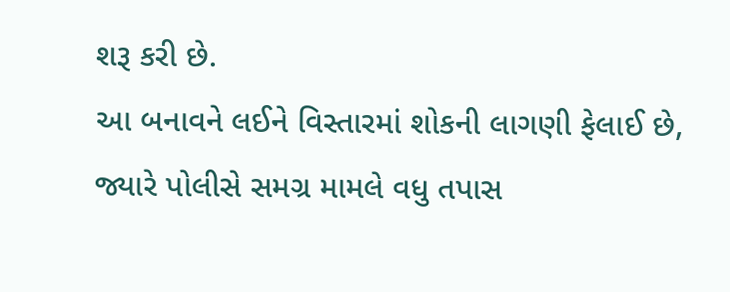શરૂ કરી છે.
આ બનાવને લઈને વિસ્તારમાં શોકની લાગણી ફેલાઈ છે, જ્યારે પોલીસે સમગ્ર મામલે વધુ તપાસ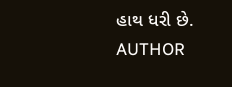હાથ ધરી છે.
AUTHOR